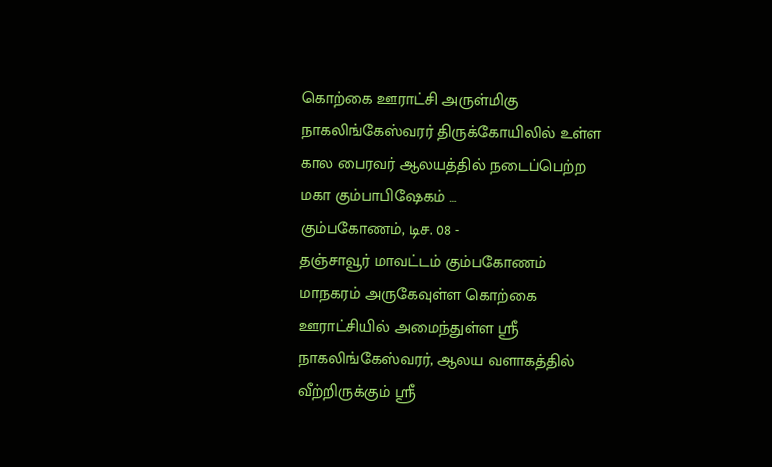கொற்கை ஊராட்சி அருள்மிகு நாகலிங்கேஸ்வரர் திருக்கோயிலில் உள்ள கால பைரவர் ஆலயத்தில் நடைப்பெற்ற மகா கும்பாபிஷேகம் …
கும்பகோணம், டிச. 08 -
தஞ்சாவூர் மாவட்டம் கும்பகோணம் மாநகரம் அருகேவுள்ள கொற்கை ஊராட்சியில் அமைந்துள்ள ஸ்ரீ நாகலிங்கேஸ்வரர், ஆலய வளாகத்தில் வீற்றிருக்கும் ஸ்ரீ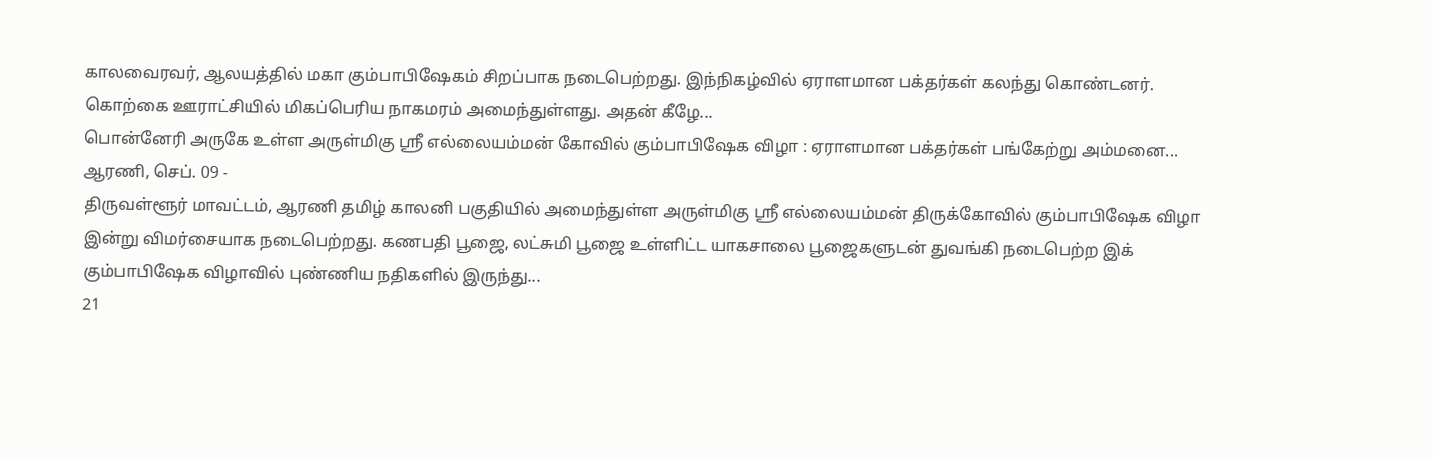காலவைரவர், ஆலயத்தில் மகா கும்பாபிஷேகம் சிறப்பாக நடைபெற்றது. இந்நிகழ்வில் ஏராளமான பக்தர்கள் கலந்து கொண்டனர்.
கொற்கை ஊராட்சியில் மிகப்பெரிய நாகமரம் அமைந்துள்ளது. அதன் கீழே...
பொன்னேரி அருகே உள்ள அருள்மிகு ஸ்ரீ எல்லையம்மன் கோவில் கும்பாபிஷேக விழா : ஏராளமான பக்தர்கள் பங்கேற்று அம்மனை...
ஆரணி, செப். 09 -
திருவள்ளூர் மாவட்டம், ஆரணி தமிழ் காலனி பகுதியில் அமைந்துள்ள அருள்மிகு ஸ்ரீ எல்லையம்மன் திருக்கோவில் கும்பாபிஷேக விழா இன்று விமர்சையாக நடைபெற்றது. கணபதி பூஜை, லட்சுமி பூஜை உள்ளிட்ட யாகசாலை பூஜைகளுடன் துவங்கி நடைபெற்ற இக் கும்பாபிஷேக விழாவில் புண்ணிய நதிகளில் இருந்து...
21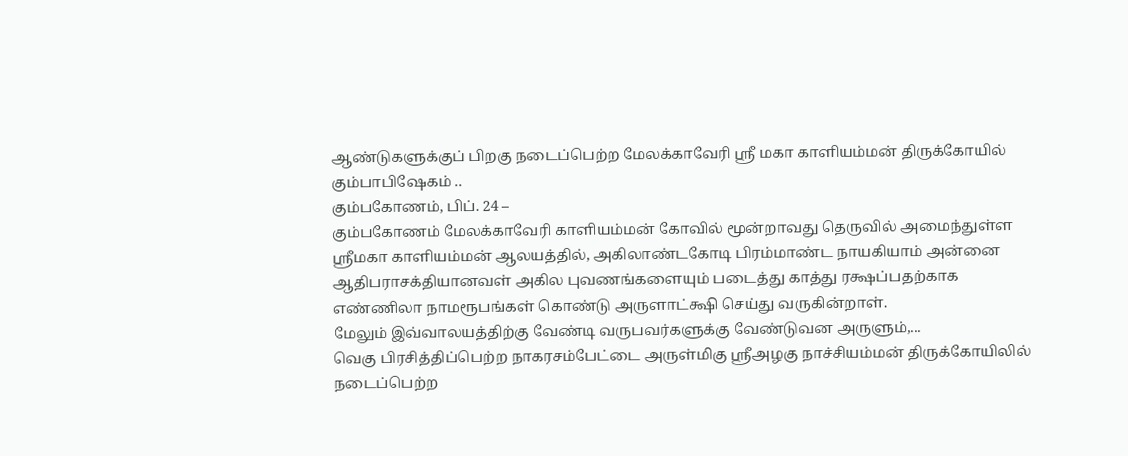ஆண்டுகளுக்குப் பிறகு நடைப்பெற்ற மேலக்காவேரி ஸ்ரீ மகா காளியம்மன் திருக்கோயில் கும்பாபிஷேகம் ..
கும்பகோணம், பிப். 24 –
கும்பகோணம் மேலக்காவேரி காளியம்மன் கோவில் மூன்றாவது தெருவில் அமைந்துள்ள ஸ்ரீமகா காளியம்மன் ஆலயத்தில், அகிலாண்டகோடி பிரம்மாண்ட நாயகியாம் அன்னை ஆதிபராசக்தியானவள் அகில புவணங்களையும் படைத்து காத்து ரக்ஷப்பதற்காக எண்ணிலா நாமரூபங்கள் கொண்டு அருளாட்க்ஷி செய்து வருகின்றாள்.
மேலும் இவ்வாலயத்திற்கு வேண்டி வருபவர்களுக்கு வேண்டுவன அருளும்,...
வெகு பிரசித்திப்பெற்ற நாகரசம்பேட்டை அருள்மிகு ஸ்ரீஅழகு நாச்சியம்மன் திருக்கோயிலில் நடைப்பெற்ற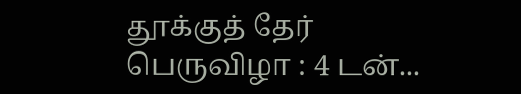தூக்குத் தேர் பெருவிழா : 4 டன்...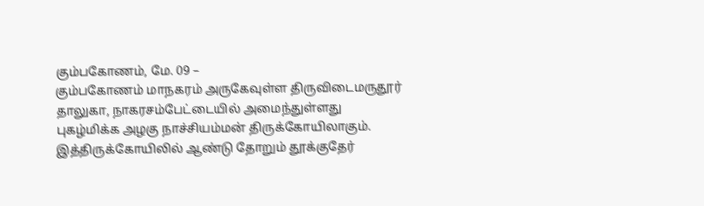கும்பகோணம், மே. 09 –
கும்பகோணம் மாநகரம் அருகேவுள்ள திருவிடைமருதூர் தாலுகா, நாகரசம்பேட்டையில் அமைந்துள்ளது புகழ்மிக்க அழகு நாச்சியம்மன் திருக்கோயிலாகும். இத்திருக்கோயிலில் ஆண்டு தோறும் தூக்குதேர்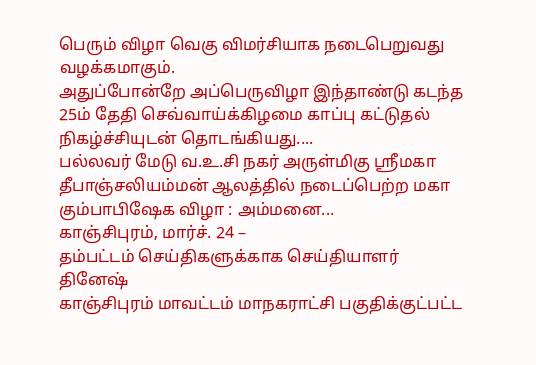பெரும் விழா வெகு விமர்சியாக நடைபெறுவது வழக்கமாகும்.
அதுப்போன்றே அப்பெருவிழா இந்தாண்டு கடந்த 25ம் தேதி செவ்வாய்க்கிழமை காப்பு கட்டுதல் நிகழ்ச்சியுடன் தொடங்கியது....
பல்லவர் மேடு வ.உ.சி நகர் அருள்மிகு ஸ்ரீமகா தீபாஞ்சலியம்மன் ஆலத்தில் நடைப்பெற்ற மகா கும்பாபிஷேக விழா : அம்மனை...
காஞ்சிபுரம், மார்ச். 24 –
தம்பட்டம் செய்திகளுக்காக செய்தியாளர் தினேஷ்
காஞ்சிபுரம் மாவட்டம் மாநகராட்சி பகுதிக்குட்பட்ட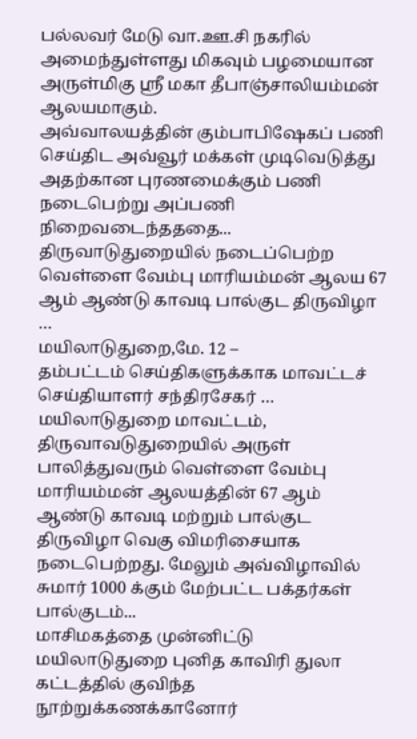பல்லவர் மேடு வா.ஊ.சி நகரில் அமைந்துள்ளது மிகவும் பழமையான அருள்மிகு ஸ்ரீ மகா தீபாஞ்சாலியம்மன் ஆலயமாகும்.
அவ்வாலயத்தின் கும்பாபிஷேகப் பணி செய்திட அவ்வூர் மக்கள் முடிவெடுத்து அதற்கான புரணமைக்கும் பணி நடைபெற்று அப்பணி நிறைவடைந்தததை...
திருவாடுதுறையில் நடைப்பெற்ற வெள்ளை வேம்பு மாரியம்மன் ஆலய 67 ஆம் ஆண்டு காவடி பால்குட திருவிழா …
மயிலாடுதுறை,மே. 12 –
தம்பட்டம் செய்திகளுக்காக மாவட்டச் செய்தியாளர் சந்திரசேகர் …
மயிலாடுதுறை மாவட்டம், திருவாவடுதுறையில் அருள் பாலித்துவரும் வெள்ளை வேம்பு மாரியம்மன் ஆலயத்தின் 67 ஆம் ஆண்டு காவடி மற்றும் பால்குட திருவிழா வெகு விமரிசையாக நடைபெற்றது. மேலும் அவ்விழாவில் சுமார் 1000 க்கும் மேற்பட்ட பக்தர்கள் பால்குடம்...
மாசிமகத்தை முன்னிட்டு மயிலாடுதுறை புனித காவிரி துலா கட்டத்தில் குவிந்த நூற்றுக்கணக்கானோர்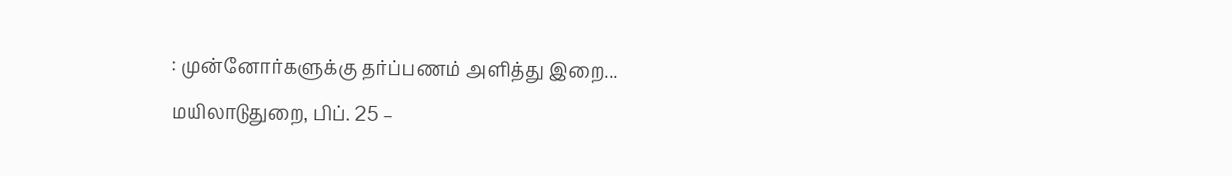: முன்னோர்களுக்கு தர்ப்பணம் அளித்து இறை...
மயிலாடுதுறை, பிப். 25 –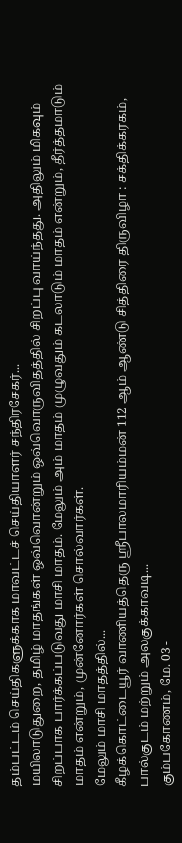தம்பட்டம் செய்திகளுக்காக மாவட்டச் செய்தியாளர் சந்திரசேகர்...
மயிலாடுதுறை, தமிழ் மாதங்கள் ஒவ்வொன்றும் ஒவ்வொருவிதத்தில் சிறப்பு வாய்ந்தது. அதிலும் மிகவும் சிறப்பாக பார்க்கப்படுவது மாசி மாதம். மேலும் அம் மாதம் முழுவதும் கடலாடும் மாதம் என்றும், தீர்த்தமாடும் மாதம் என்றும், முன்னோர்கள் சொல்வார்கள்.
மேலும் மாசி மாதத்தில்...
கீழக்கொட்டையூர் வாணியத்தெரு ஸ்ரீபாலமாரியம்மன் 112 ஆம் ஆண்டு சித்திரை திருவிழா : சக்திக்கரகம், பால்குடம் மற்றும் அலகுக்காவடி...
கும்பகோணம், மே. 03 -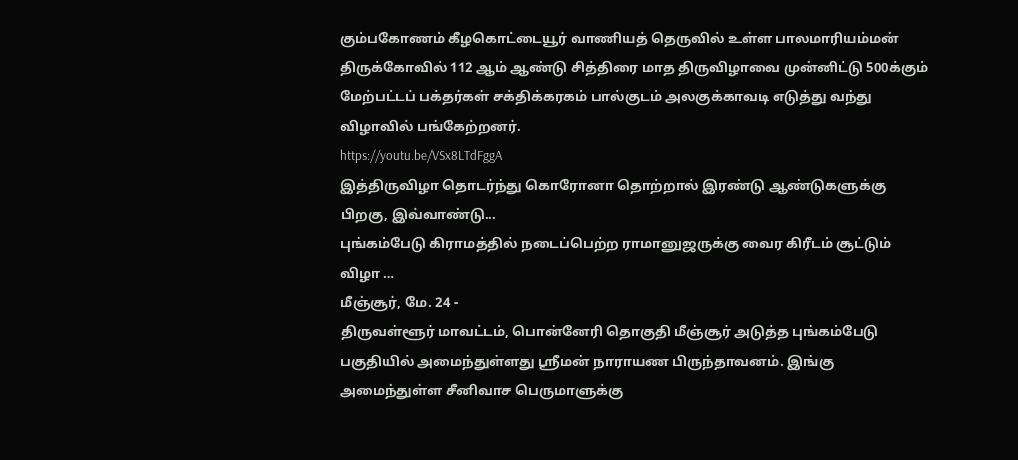கும்பகோணம் கீழகொட்டையூர் வாணியத் தெருவில் உள்ள பாலமாரியம்மன் திருக்கோவில் 112 ஆம் ஆண்டு சித்திரை மாத திருவிழாவை முன்னிட்டு 500க்கும் மேற்பட்டப் பக்தர்கள் சக்திக்கரகம் பால்குடம் அலகுக்காவடி எடுத்து வந்து விழாவில் பங்கேற்றனர்.
https://youtu.be/VSx8LTdFggA
இத்திருவிழா தொடர்ந்து கொரோனா தொற்றால் இரண்டு ஆண்டுகளுக்கு பிறகு, இவ்வாண்டு...
புங்கம்பேடு கிராமத்தில் நடைப்பெற்ற ராமானுஜருக்கு வைர கிரீடம் சூட்டும் விழா …
மீஞ்சூர், மே. 24 -
திருவள்ளூர் மாவட்டம், பொன்னேரி தொகுதி மீஞ்சூர் அடுத்த புங்கம்பேடு பகுதியில் அமைந்துள்ளது ஸ்ரீமன் நாராயண பிருந்தாவனம். இங்கு அமைந்துள்ள சீனிவாச பெருமாளுக்கு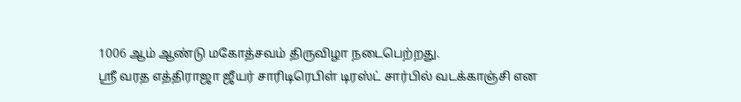1006 ஆம் ஆண்டு மகோத்சவம் திருவிழா நடைபெற்றது.
ஸ்ரீ வரத எத்திராஜா ஜீயர் சாரிடிரெபிள் டிரஸ்ட் சார்பில் வடக்காஞ்சி என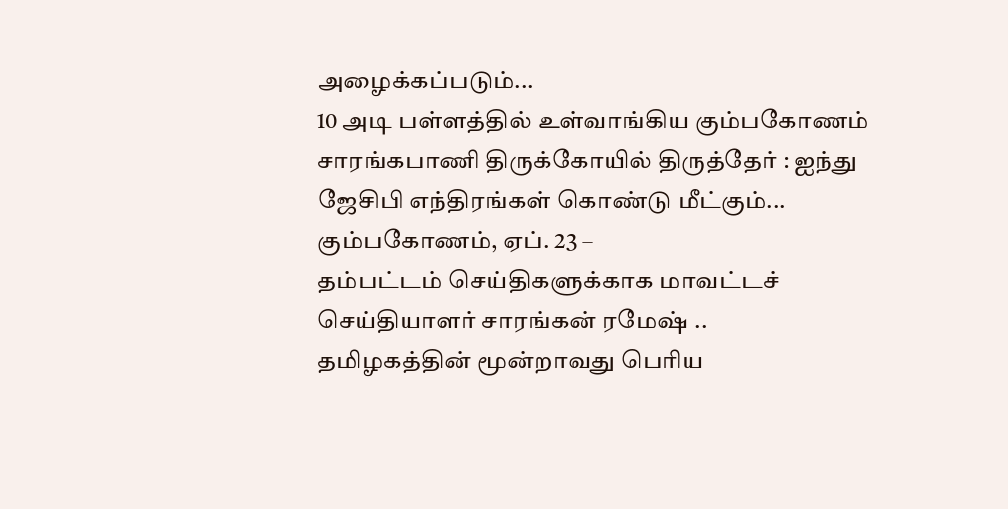அழைக்கப்படும்...
10 அடி பள்ளத்தில் உள்வாங்கிய கும்பகோணம் சாரங்கபாணி திருக்கோயில் திருத்தேர் : ஐந்து ஜேசிபி எந்திரங்கள் கொண்டு மீட்கும்...
கும்பகோணம், ஏப். 23 –
தம்பட்டம் செய்திகளுக்காக மாவட்டச் செய்தியாளர் சாரங்கன் ரமேஷ் ..
தமிழகத்தின் மூன்றாவது பெரிய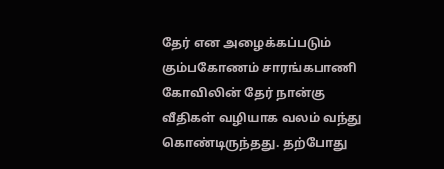தேர் என அழைக்கப்படும் கும்பகோணம் சாரங்கபாணி கோவிலின் தேர் நான்கு வீதிகள் வழியாக வலம் வந்து கொண்டிருந்தது. தற்போது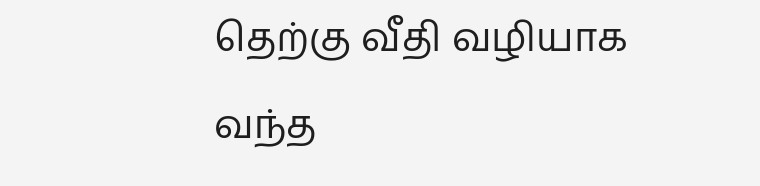தெற்கு வீதி வழியாக வந்த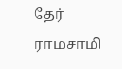தேர் ராமசாமி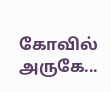கோவில் அருகே...